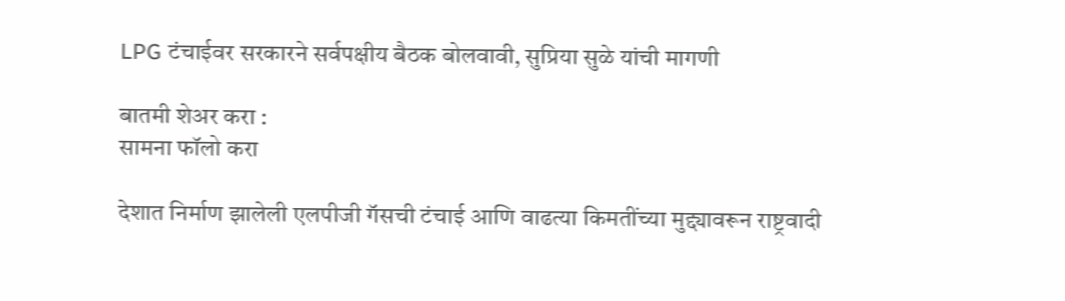LPG टंचाईवर सरकारने सर्वपक्षीय बैठक बोलवावी, सुप्रिया सुळे यांची मागणी

बातमी शेअर करा :
सामना फॉलो करा

देशात निर्माण झालेली एलपीजी गॅसची टंचाई आणि वाढत्या किमतींच्या मुद्द्यावरून राष्ट्रवादी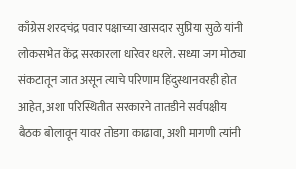काँग्रेस शरदचंद्र पवार पक्षाच्या खासदार सुप्रिया सुळे यांनी लोकसभेत केंद्र सरकारला धारेवर धरले. सध्या जग मोठ्या संकटातून जात असून त्याचे परिणाम हिंदुस्थानवरही होत आहेत, अशा परिस्थितीत सरकारने तातडीने सर्वपक्षीय बैठक बोलावून यावर तोडगा काढावा, अशी मागणी त्यांनी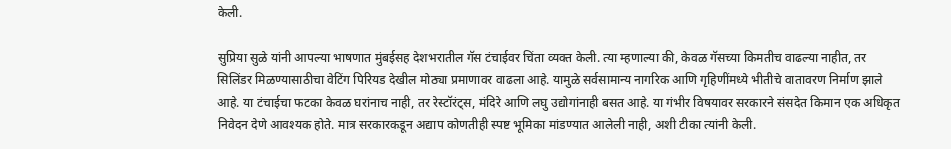केली.

सुप्रिया सुळे यांनी आपल्या भाषणात मुंबईसह देशभरातील गॅस टंचाईवर चिंता व्यक्त केली. त्या म्हणाल्या की, केवळ गॅसच्या किमतीच वाढल्या नाहीत, तर सिलिंडर मिळण्यासाठीचा वेटिंग पिरियड देखील मोठ्या प्रमाणावर वाढला आहे. यामुळे सर्वसामान्य नागरिक आणि गृहिणींमध्ये भीतीचे वातावरण निर्माण झाले आहे. या टंचाईचा फटका केवळ घरांनाच नाही, तर रेस्टॉरंट्स, मंदिरे आणि लघु उद्योगांनाही बसत आहे. या गंभीर विषयावर सरकारने संसदेत किमान एक अधिकृत निवेदन देणे आवश्यक होते. मात्र सरकारकडून अद्याप कोणतीही स्पष्ट भूमिका मांडण्यात आलेली नाही, अशी टीका त्यांनी केली.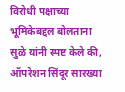विरोधी पक्षाच्या भूमिकेबद्दल बोलताना सुळे यांनी स्पष्ट केले की, ऑपरेशन सिंदूर सारख्या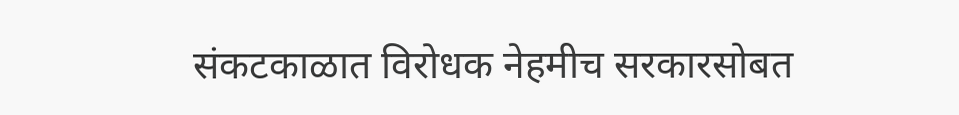संकटकाळात विरोधक नेहमीच सरकारसोबत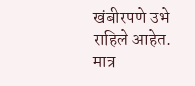खंबीरपणे उभे राहिले आहेत. मात्र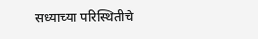सध्याच्या परिस्थितीचे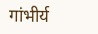गांभीर्य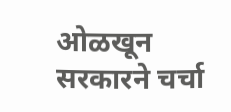ओळखून सरकारने चर्चा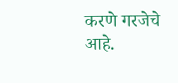करणे गरजेचे आहे.